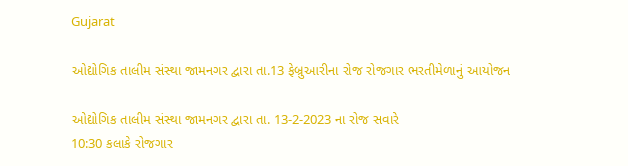Gujarat

ઓદ્યોગિક તાલીમ સંસ્થા જામનગર દ્વારા તા.13 ફેબ્રુઆરીના રોજ રોજગાર ભરતીમેળાનું આયોજન

ઓદ્યોગિક તાલીમ સંસ્થા જામનગર દ્વારા તા. 13-2-2023 ના રોજ સવારે
10:30 કલાકે રોજગાર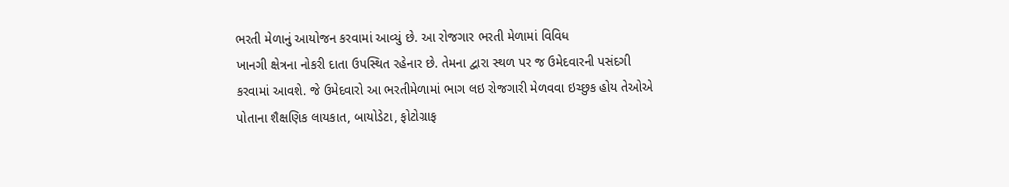ભરતી મેળાનું આયોજન કરવામાં આવ્યું છે. આ રોજગાર ભરતી મેળામાં વિવિધ
ખાનગી ક્ષેત્રના નોકરી દાતા ઉપસ્થિત રહેનાર છે. તેમના દ્વારા સ્થળ પર જ ઉમેદવારની પસંદગી
કરવામાં આવશે. જે ઉમેદવારો આ ભરતીમેળામાં ભાગ લઇ રોજગારી મેળવવા ઇચ્છુક હોય તેઓએ
પોતાના શૈક્ષણિક લાયકાત, બાયોડેટા, ફોટોગ્રાફ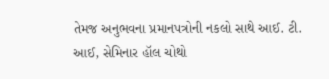તેમજ અનુભવના પ્રમાનપત્રોની નકલો સાથે આઈ. ટી.
આઈ, સેમિનાર હૉલ ચોથો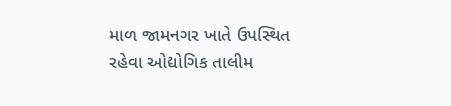માળ જામનગર ખાતે ઉપસ્થિત રહેવા ઓદ્યોગિક તાલીમ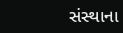સંસ્થાના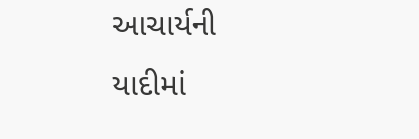આચાર્યની
યાદીમાં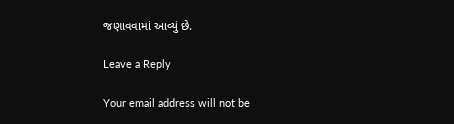જણાવવામાં આવ્યું છે.

Leave a Reply

Your email address will not be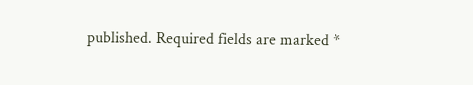published. Required fields are marked *